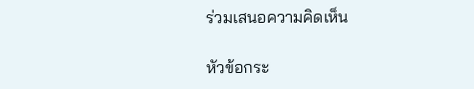ร่วมเสนอความคิดเห็น

หัวข้อกระ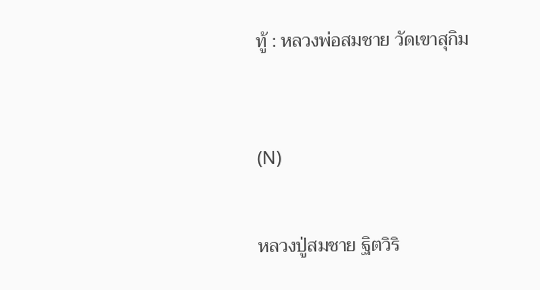ทู้ : หลวงพ่อสมชาย วัดเขาสุกิม



(N)


หลวงปู่สมชาย ฐิตวิริ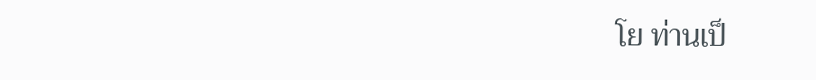โย ท่านเป็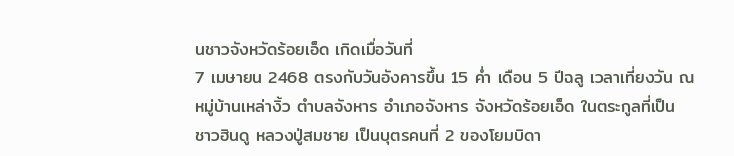นชาวจังหวัดร้อยเอ็ด เกิดเมื่อวันที่
7 เมษายน 2468 ตรงกับวันอังคารขึ้น 15 ค่ำ เดือน 5 ปีฉลู เวลาเที่ยงวัน ณ
หมู่บ้านเหล่างิ้ว ตำบลจังหาร อำเภอจังหาร จังหวัดร้อยเอ็ด ในตระกูลที่เป็น
ชาวฮินดู หลวงปู่สมชาย เป็นบุตรคนที่ 2 ของโยมบิดา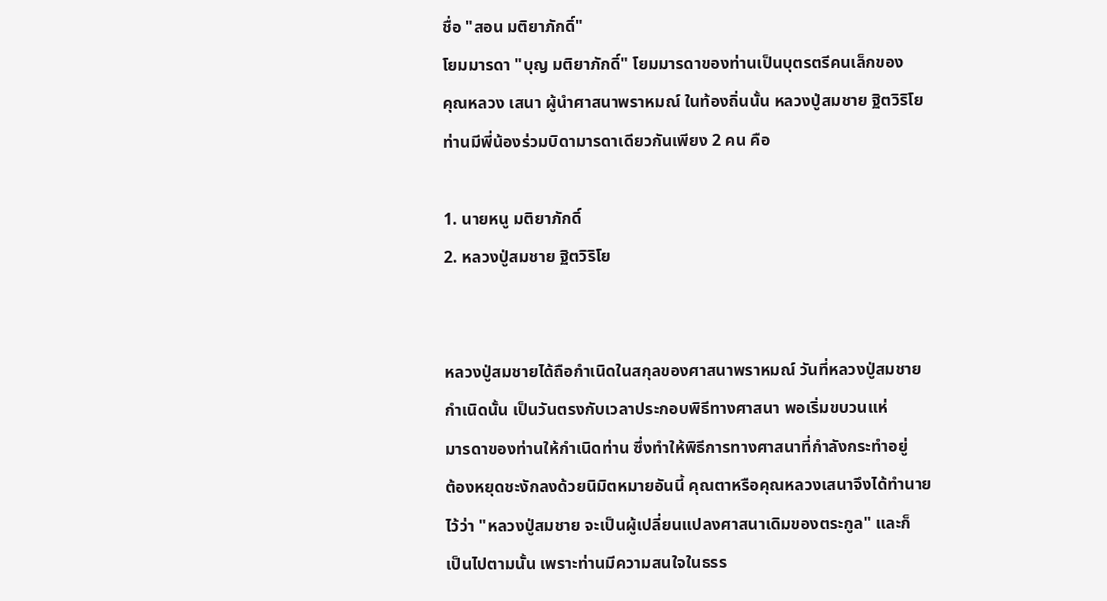ชื่อ "สอน มติยาภักดิ์"
โยมมารดา "บุญ มติยาภักดิ์" โยมมารดาของท่านเป็นบุตรตรีคนเล็กของ
คุณหลวง เสนา ผู้นำศาสนาพราหมณ์ ในท้องถิ่นนั้น หลวงปู่สมชาย ฐิตวิริโย
ท่านมีพี่น้องร่วมบิดามารดาเดียวกันเพียง 2 คน คือ

1. นายหนู มติยาภักดิ์
2. หลวงปู่สมชาย ฐิตวิริโย


หลวงปู่สมชายได้ถือกำเนิดในสกุลของศาสนาพราหมณ์ วันที่หลวงปู่สมชาย
กำเนิดนั้น เป็นวันตรงกับเวลาประกอบพิธีทางศาสนา พอเริ่มขบวนแห่
มารดาของท่านให้กำเนิดท่าน ซึ่งทำให้พิธีการทางศาสนาที่กำลังกระทำอยู่
ต้องหยุดชะงักลงด้วยนิมิตหมายอันนี้ คุณตาหรือคุณหลวงเสนาจึงได้ทำนาย
ไว้ว่า "หลวงปู่สมชาย จะเป็นผู้เปลี่ยนแปลงศาสนาเดิมของตระกูล" และก็
เป็นไปตามนั้น เพราะท่านมีความสนใจในธรร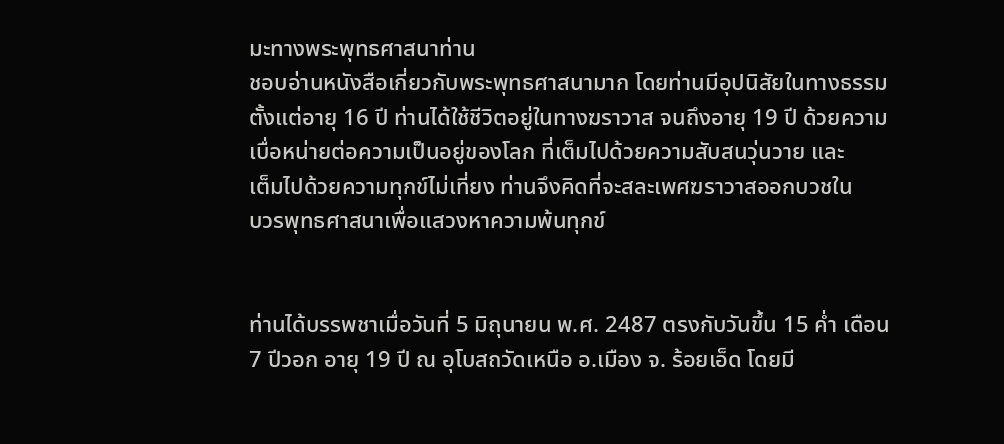มะทางพระพุทธศาสนาท่าน
ชอบอ่านหนังสือเกี่ยวกับพระพุทธศาสนามาก โดยท่านมีอุปนิสัยในทางธรรม
ตั้งแต่อายุ 16 ปี ท่านได้ใช้ชีวิตอยู่ในทางฆราวาส จนถึงอายุ 19 ปี ด้วยความ
เบื่อหน่ายต่อความเป็นอยู่ของโลก ที่เต็มไปด้วยความสับสนวุ่นวาย และ
เต็มไปด้วยความทุกข์ไม่เที่ยง ท่านจึงคิดที่จะสละเพศฆราวาสออกบวชใน
บวรพุทธศาสนาเพื่อแสวงหาความพ้นทุกข์


ท่านได้บรรพชาเมื่อวันที่ 5 มิถุนายน พ.ศ. 2487 ตรงกับวันขึ้น 15 ค่ำ เดือน
7 ปีวอก อายุ 19 ปี ณ อุโบสถวัดเหนือ อ.เมือง จ. ร้อยเอ็ด โดยมี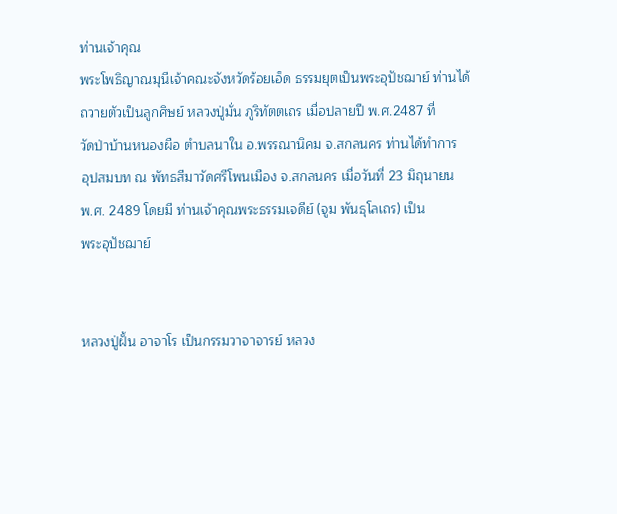ท่านเจ้าคุณ
พระโพธิญาณมุนีเจ้าคณะจังหวัดร้อยเอ็ด ธรรมยุตเป็นพระอุปัชฌาย์ ท่านได้
ถวายตัวเป็นลูกศิษย์ หลวงปู่มั่น ภูริทัตตเถร เมื่อปลายปี พ.ศ.2487 ที่
วัดป่าบ้านหนองผือ ตำบลนาใน อ.พรรณานิคม จ.สกลนคร ท่านได้ทำการ
อุปสมบท ณ พัทธสีมาวัดศรีโพนเมือง จ.สกลนคร เมื่อวันที่ 23 มิถุนายน
พ.ศ. 2489 โดยมี ท่านเจ้าคุณพระธรรมเจดีย์ (จูม พันธุโลเถร) เป็น
พระอุปัชฌาย์


หลวงปู่ฝั้น อาจาโร เป็นกรรมวาจาจารย์ หลวง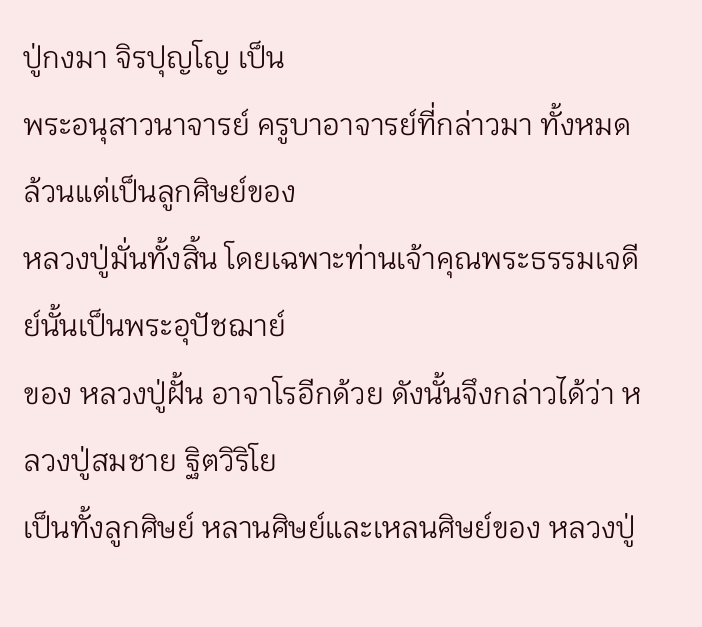ปู่กงมา จิรปุญโญ เป็น
พระอนุสาวนาจารย์ ครูบาอาจารย์ที่กล่าวมา ทั้งหมดล้วนแต่เป็นลูกศิษย์ของ
หลวงปู่มั่นทั้งสิ้น โดยเฉพาะท่านเจ้าคุณพระธรรมเจดีย์นั้นเป็นพระอุปัชฌาย์
ของ หลวงปู่ฝั้น อาจาโรอีกด้วย ดังนั้นจึงกล่าวได้ว่า หลวงปู่สมชาย ฐิตวิริโย
เป็นทั้งลูกศิษย์ หลานศิษย์และเหลนศิษย์ของ หลวงปู่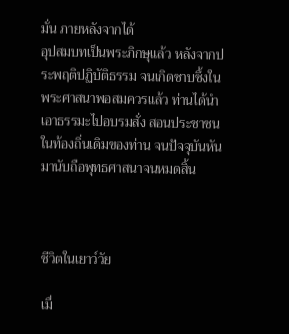มั่น ภายหลังจากได้
อุปสมบทเป็นพระภิกษุแล้ว หลังจากประพฤติปฏิบัติธรรม จนเกิดซาบซึ้งใน
พระศาสนาพอสมควรแล้ว ท่านได้นำเอาธรรมะไปอบรมสั่ง สอนประชาชน
ในท้องถิ่นเดิมของท่าน จนปัจจุบันหันมานับถือพุทธศาสนาจนหมดสิ้น



ชีวิตในเยาว์วัย

เมื่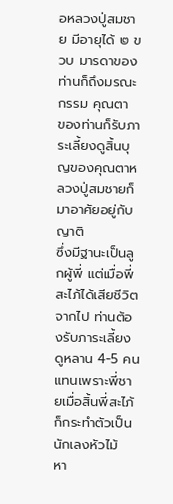อหลวงปู่สมชาย มีอายุได้ ๒ ขวบ มารดาของท่านก็ถึงมรณะกรรม คุณตา
ของท่านก็รับภาระเลี้ยงดูสิ้นบุญของคุณตาหลวงปู่สมชายก็มาอาศัยอยู่กับญาติ
ซึ่งมีฐานะเป็นลูกผู้พี่ แต่เมื่อพี่สะไภ้ได้เสียชีวิตจากไป ท่านต้องรับภาระเลี้ยง
ดูหลาน 4-5 คนแทนเพราะพี่ชายเมื่อสิ้นพี่สะไภ้ ก็กระทำตัวเป็นนักเลงหัวไม้
หา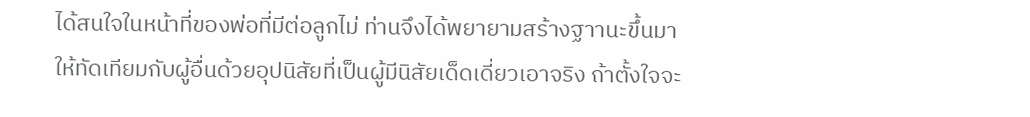ได้สนใจในหน้าที่ของพ่อที่มีต่อลูกไม่ ท่านจึงได้พยายามสร้างฐาานะขึ้นมา
ให้ทัดเทียมกับผู้อื่นด้วยอุปนิสัยที่เป็นผู้มีนิสัยเด็ดเดี่ยวเอาจริง ถ้าตั้งใจจะ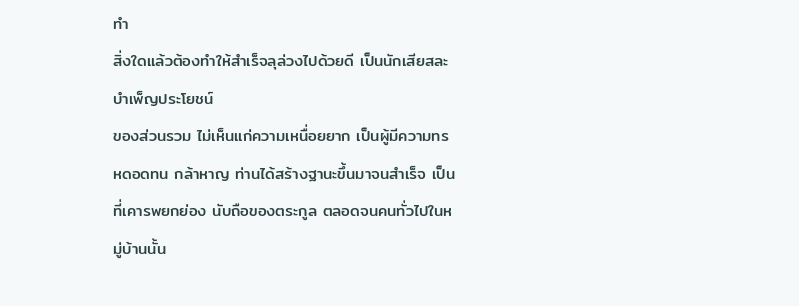ทำ
สิ่งใดแล้วต้องทำให้สำเร็จลุล่วงไปด้วยดี เป็นนักเสียสละบำเพ็ญประโยชน์
ของส่วนรวม ไม่เห็นแก่ความเหนื่อยยาก เป็นผู้มีความทรหดอดทน กล้าหาญ ท่านได้สร้างฐานะขึ้นมาจนสำเร็จ เป็นที่เคารพยกย่อง นับถือของตระกูล ตลอดจนคนทั่วไปในหมู่บ้านนั้น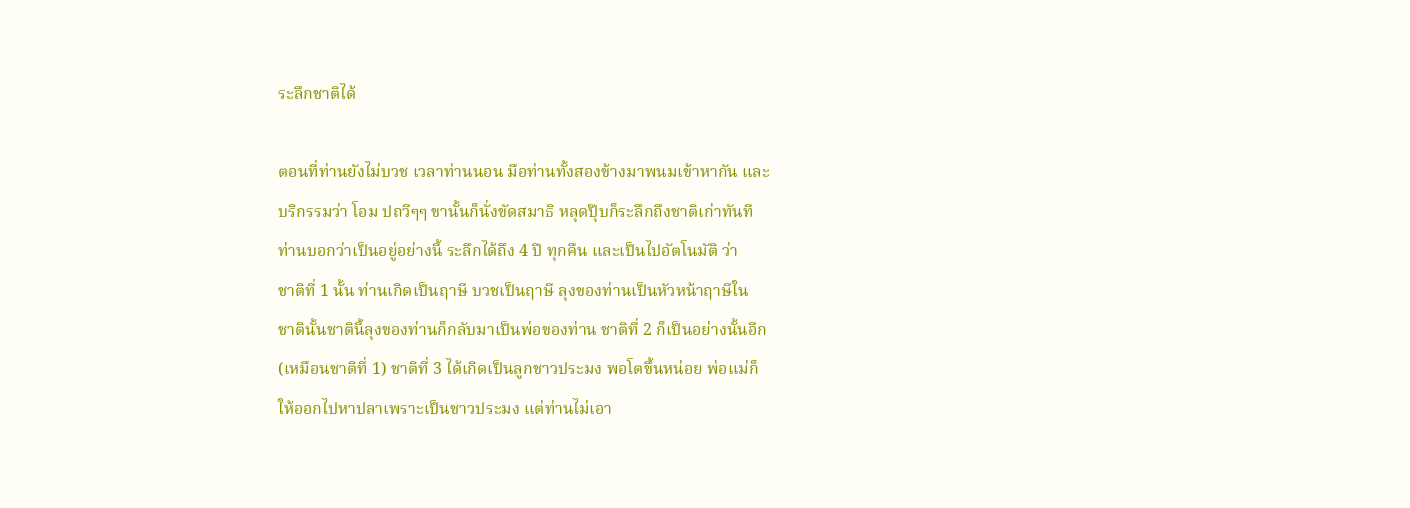ระลึกชาติได้

ตอนที่ท่านยังไม่บวช เวลาท่านนอน มือท่านทั้งสองข้างมาพนมเข้าหากัน และ
บริกรรมว่า โอม ปถวีๆๆ ขานั้นก็นั่งขัดสมาธิ หลุดปุ๊บก็ระลึกถึงชาติเก่าทันที
ท่านบอกว่าเป็นอยู่อย่างนี้ ระลึกได้ถึง 4 ปี ทุกคืน และเป็นไปอัตโนมัติ ว่า
ชาติที่ 1 นั้น ท่านเกิดเป็นฤาษี บวชเป็นฤาษี ลุงของท่านเป็นหัวหน้าฤาษีใน
ชาตินั้นชาตินี้ลุงของท่านก็กลับมาเป็นพ่อของท่าน ชาติที่ 2 ก็เป็นอย่างนั้นอีก
(เหมือนชาติที่ 1) ชาติที่ 3 ได้เกิดเป็นลูกชาวประมง พอโตขึ้นหน่อย พ่อแม่ก็
ให้ออกไปหาปลาเพราะเป็นชาวประมง แต่ท่านไม่เอา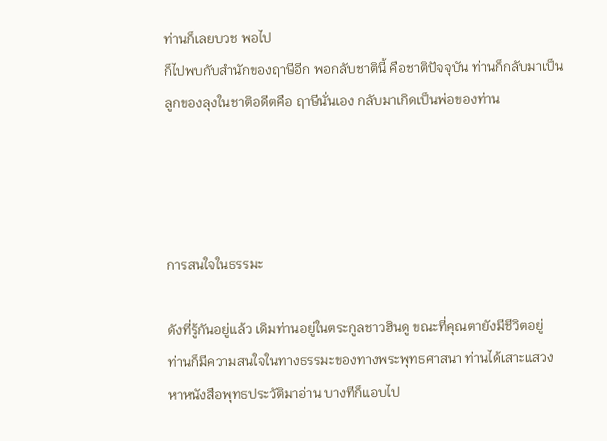ท่านก็เลยบวช พอไป
ก็ไปพบกับสำนักของฤาษีอีก พอกลับชาตินี้ คือชาติปัจจุบัน ท่านก็กลับมาเป็น
ลูกของลุงในชาติอดีตคือ ฤาษีนั่นเอง กลับมาเกิดเป็นพ่อของท่าน




การสนใจในธรรมะ

ดังที่รู้กันอยู่แล้ว เดิมท่านอยู่ในตระกูลชาวฮินดู ขณะที่คุณตายังมีชีวิตอยู่
ท่านก็มีความสนใจในทางธรรมะของทางพระพุทธศาสนา ท่านได้เสาะแสวง
หาหนังสือพุทธประวัติมาอ่าน บางทีก็แอบไป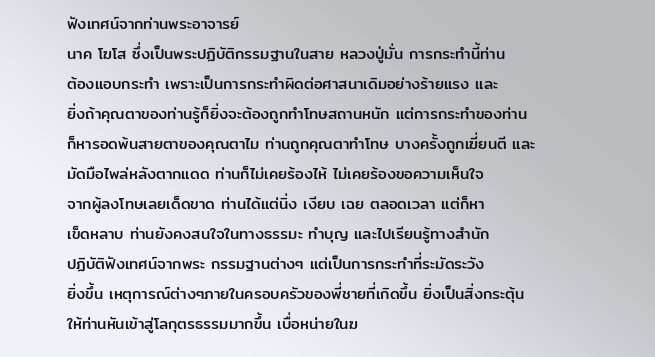ฟังเทศน์จากท่านพระอาจารย์
นาค โฆโส ซึ่งเป็นพระปฏิบัติกรรมฐานในสาย หลวงปู่มั่น การกระทำนี้ท่าน
ต้องแอบกระทำ เพราะเป็นการกระทำผิดต่อศาสนาเดิมอย่างร้ายแรง และ
ยิ่งถ้าคุณตาของท่านรู้ก็ยิ่งจะต้องถูกทำโทษสถานหนัก แต่การกระทำของท่าน
ก็หารอดพ้นสายตาของคุณตาไม ท่านถูกคุณตาทำโทษ บางครั้งถูกเฆี่ยนตี และมัดมือไพล่หลังตากแดด ท่านก็ไม่เคยร้องไห้ ไม่เคยร้องขอความเห็นใจ
จากผู้ลงโทษเลยเด็ดขาด ท่านได้แต่นิ่ง เงียบ เฉย ตลอดเวลา แต่ก็หา
เข็ดหลาบ ท่านยังคงสนใจในทางธรรมะ ทำบุญ และไปเรียนรู้ทางสำนัก
ปฏิบัติฟังเทศน์จากพระ กรรมฐานต่างๆ แต่เป็นการกระทำที่ระมัดระวัง
ยิ่งขึ้น เหตุการณ์ต่างๆภายในครอบครัวของพี่ชายที่เกิดขึ้น ยิ่งเป็นสิ่งกระตุ้น
ให้ท่านหันเข้าสู่โลกุตรธรรมมากขึ้น เบื่อหน่ายในฆ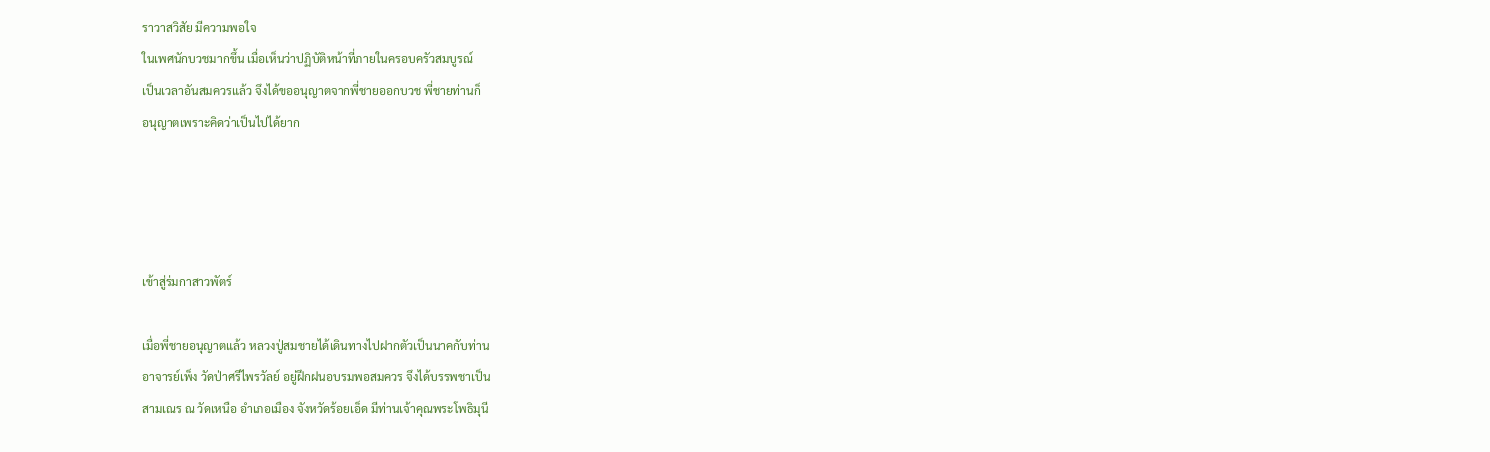ราวาสวิสัย มีความพอใจ
ในเพศนักบวชมากขึ้น เมื่อเห็นว่าปฏิบัติหน้าที่ภายในครอบครัวสมบูรณ์
เป็นเวลาอันสมควรแล้ว จึงได้ขออนุญาตจากพี่ชายออกบวช พี่ชายท่านก็
อนุญาตเพราะคิดว่าเป็นไปได้ยาก




เข้าสู่ร่มกาสาวพัตร์

เมื่อพี่ชายอนุญาตแล้ว หลวงปู่สมชายได้เดินทางไปฝากตัวเป็นนาคกับท่าน
อาจารย์เพ็ง วัดป่าศรีไพรวัลย์ อยู่ฝึกฝนอบรมพอสมควร จึงได้บรรพชาเป็น
สามเณร ณ วัดเหนือ อำเภอเมือง จังหวัดร้อยเอ็ด มีท่านเจ้าคุณพระโพธิมุนี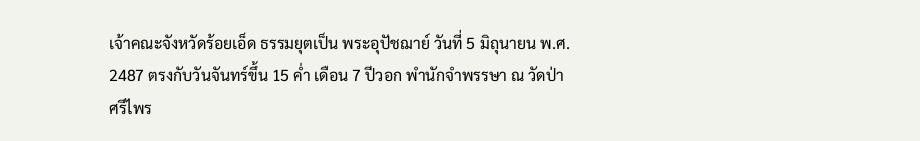เจ้าคณะจังหวัดร้อยเอ็ด ธรรมยุตเป็น พระอุปัชฌาย์ วันที่ 5 มิถุนายน พ.ศ.
2487 ตรงกับวันจันทร์ขึ้น 15 ค่ำ เดือน 7 ปีวอก พำนักจำพรรษา ณ วัดป่า
ศรีไพร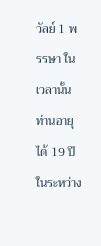วัลย์ 1 พรรษา ในเวลานั้นท่านอายุได้ 19 ปี ในระหว่าง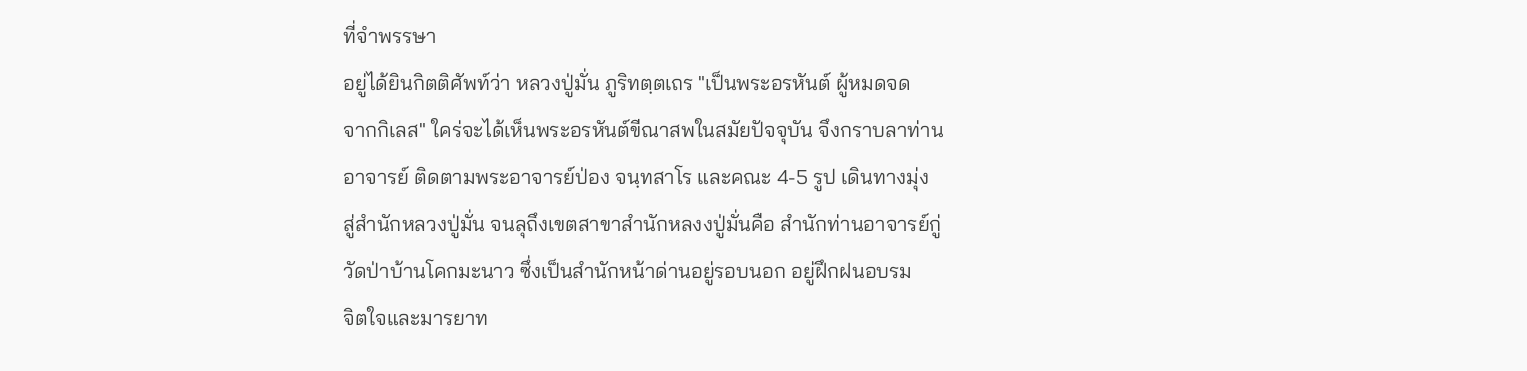ที่จำพรรษา
อยู่ได้ยินกิตติศัพท์ว่า หลวงปู่มั่น ภูริทตฺตเถร "เป็นพระอรหันต์ ผู้หมดจด
จากกิเลส" ใคร่จะได้เห็นพระอรหันต์ขีณาสพในสมัยปัจจุบัน จึงกราบลาท่าน
อาจารย์ ติดตามพระอาจารย์ป่อง จนฺทสาโร และคณะ 4-5 รูป เดินทางมุ่ง
สู่สำนักหลวงปู่มั่น จนลุถึงเขตสาขาสำนักหลงงปู่มั่นคือ สำนักท่านอาจารย์กู่
วัดป่าบ้านโคกมะนาว ซึ่งเป็นสำนักหน้าด่านอยู่รอบนอก อยู่ฝึกฝนอบรม
จิตใจและมารยาท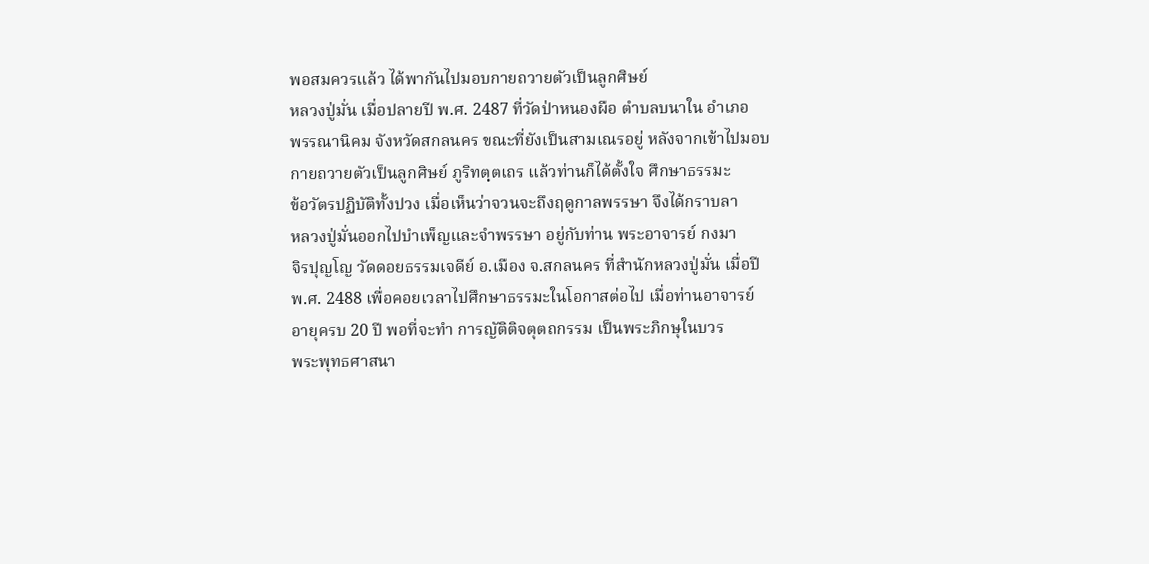พอสมควรแล้ว ได้พากันไปมอบกายถวายตัวเป็นลูกศิษย์
หลวงปู่มั่น เมื่อปลายปี พ.ศ. 2487 ที่วัดป่าหนองผือ ตำบลบนาใน อำเภอ
พรรณานิคม จังหวัดสกลนคร ขณะที่ยังเป็นสามเณรอยู่ หลังจากเข้าไปมอบ
กายถวายตัวเป็นลูกศิษย์ ภูริทตฺตเถร แล้วท่านก็ได้ตั้งใจ ศึกษาธรรมะ
ข้อวัตรปฏิบัติทั้งปวง เมื่อเห็นว่าจวนจะถึงฤดูกาลพรรษา จึงได้กราบลา
หลวงปู่มั่นออกไปบำเพ็ญและจำพรรษา อยู่กับท่าน พระอาจารย์ กงมา
จิรปุญโญ วัดดอยธรรมเจดีย์ อ.เมือง จ.สกลนคร ที่สำนักหลวงปู่มั่น เมื่อปี
พ.ศ. 2488 เพื่อคอยเวลาไปศึกษาธรรมะในโอกาสต่อไป เมื่อท่านอาจารย์
อายุครบ 20 ปี พอที่จะทำ การญัติติจตุตถกรรม เป็นพระภิกษุในบวร
พระพุทธศาสนา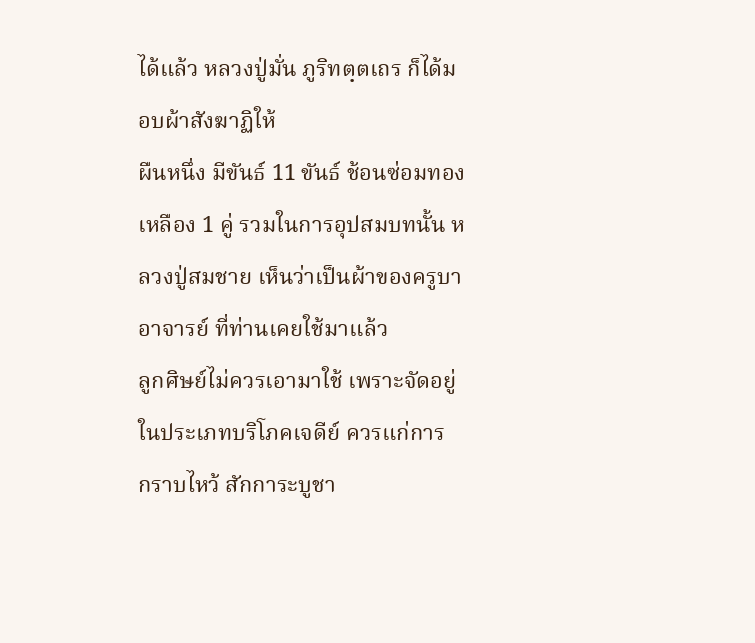ได้แล้ว หลวงปู่มั่น ภูริทตฺตเถร ก็ได้มอบผ้าสังฆาฏิให้
ผืนหนึ่ง มีขันธ์ 11 ขันธ์ ช้อนซ่อมทองเหลือง 1 คู่ รวมในการอุปสมบทนั้น หลวงปู่สมชาย เห็นว่าเป็นผ้าของครูบาอาจารย์ ที่ท่านเคยใช้มาแล้ว
ลูกศิษย์ไม่ควรเอามาใช้ เพราะจัดอยู่ในประเภทบริโภคเจดีย์ ควรแก่การ
กราบไหว้ สักการะบูชา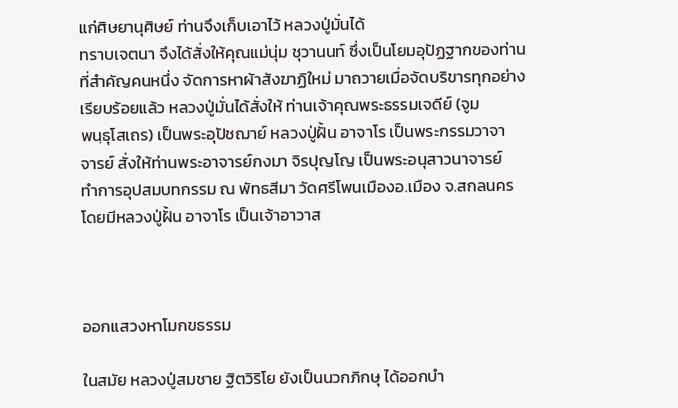แก่ศิษยานุศิษย์ ท่านจึงเก็บเอาไว้ หลวงปู่มั่นได้
ทราบเจตนา จึงได้สั่งให้คุณแม่นุ่ม ชุวานนท์ ซึ่งเป็นโยมอุปัฏฐากของท่าน
ที่สำคัญคนหนึ่ง จัดการหาผ้าสังฆาฏิใหม่ มาถวายเมื่อจัดบริขารทุกอย่าง
เรียบร้อยแล้ว หลวงปู่มั่นได้สั่งให้ ท่านเจ้าคุณพระธรรมเจดีย์ (จูม
พนฺธุโสเถร) เป็นพระอุปัชฌาย์ หลวงปู่ฝั้น อาจาโร เป็นพระกรรมวาจา
จารย์ สั่งให้ท่านพระอาจารย์กงมา จิรปุญโญ เป็นพระอนุสาวนาจารย์
ทำการอุปสมบทกรรม ณ พัทธสีมา วัดศรีโพนเมืองอ.เมือง จ.สกลนคร
โดยมีหลวงปู่ฝั้น อาจาโร เป็นเจ้าอาวาส



ออกแสวงหาโมกขธรรม

ในสมัย หลวงปู่สมชาย ฐิตวิริโย ยังเป็นนวกภิกษุ ได้ออกบำ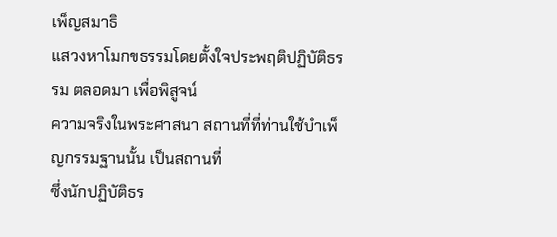เพ็ญสมาธิ
แสวงหาโมกขธรรมโดยตั้งใจประพฤติปฏิบัติธรรม ตลอดมา เพื่อพิสูจน์
ความจริงในพระศาสนา สถานที่ที่ท่านใช้บำเพ็ญกรรมฐานนั้น เป็นสถานที่
ซึ่งนักปฏิบัติธร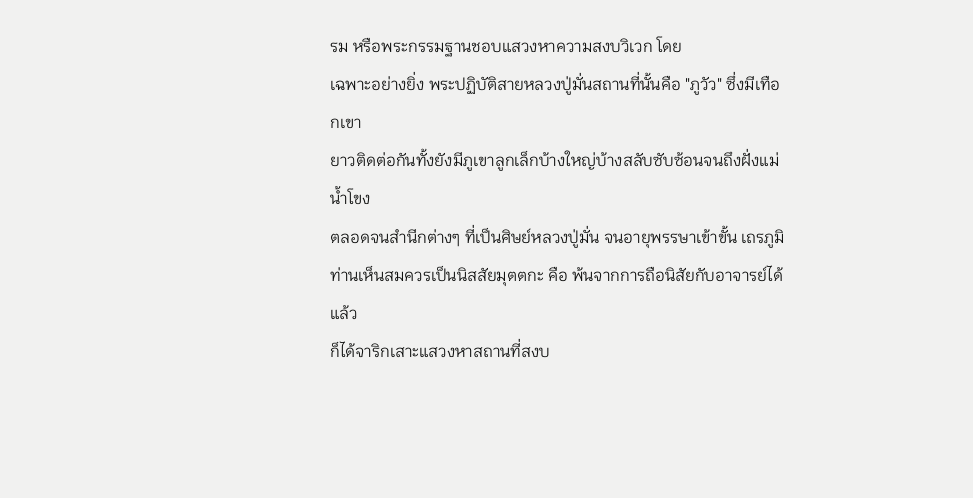รม หรือพระกรรมฐานชอบแสวงหาความสงบวิเวก โดย
เฉพาะอย่างยิ่ง พระปฏิบัติสายหลวงปู่มั่นสถานที่นั้นคือ "ภูวัว" ซึ่งมีเทือกเขา
ยาวติดต่อกันทั้งยังมีภูเขาลูกเล็กบ้างใหญ่บ้างสลับซับซ้อนจนถึงฝั่งแม่น้ำโขง
ตลอดจนสำนีกต่างๆ ที่เป็นศิษย์หลวงปู่มั่น จนอายุพรรษาเข้าขั้น เถรภูมิ
ท่านเห็นสมควรเป็นนิสสัยมุตตกะ คือ พ้นจากการถือนิสัยกับอาจารย์ได้แล้ว
ก็ได้จาริกเสาะแสวงหาสถานที่สงบ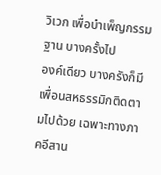วิเวก เพื่อบำเพ็ญกรรมฐาน บางครั้งไป
องค์เดียว บางครังก็มีเพื่อนสหธรรมิกติดตามไปด้วย เฉพาะทางภาคอีสาน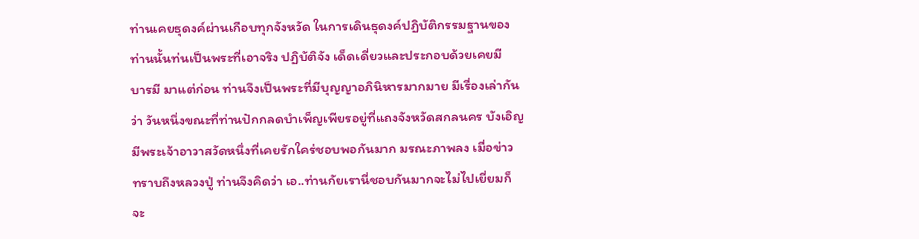ท่านเคยธุดงค์ผ่านเกือบทุกจังหวัด ในการเดินธุดงค์ปฏิบัติกรรมฐานของ
ท่านนั้นท่นเป็นพระที่เอาจริง ปฏิบัติจัง เด็ดเดี่ยวและประกอบด้วยเคยมี
บารมี มาแต่ก่อน ท่านจึงเป็นพระที่มีบุญญาอภินิหารมากมาย มีเรื่องเล่ากัน
ว่า วันหนึ่งขณะที่ท่านปักกลดบำเพ็ญเพียรอยู่ที่แถงจังหวัดสกลนคร บังเอิญ
มีพระเจ้าอาวาสวัดหนึ่งที่เคยรักใคร่ชอบพอกันมาก มรณะภาพลง เมื่อข่าว
ทราบถึงหลวงปู่ ท่านจึงคิดว่า เอ..ท่านกัยเรานี่ชอบกันมากจะไม่ไปเยี่ยมก็
จะ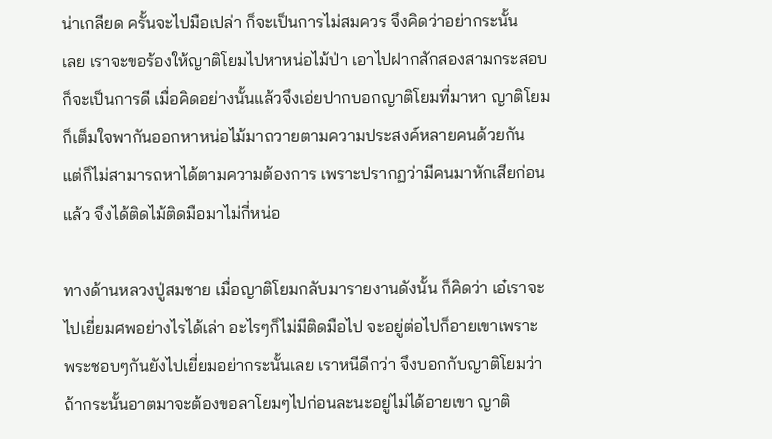น่าเกลียด ครั้นจะไปมือเปล่า ก็จะเป็นการไม่สมควร จึงคิดว่าอย่ากระนั้น
เลย เราจะขอร้องให้ญาติโยมไปหาหน่อไม้ป่า เอาไปฝากสักสองสามกระสอบ
ก็จะเป็นการดี เมื่อคิดอย่างนั้นแล้วจึงเอ่ยปากบอกญาติโยมที่มาหา ญาติโยม
ก็เต็มใจพากันออกหาหน่อไม้มาถวายตามความประสงค์หลายคนด้วยกัน
แต่ก็ไม่สามารถหาได้ตามความต้องการ เพราะปรากฏว่ามีคนมาหักเสียก่อน
แล้ว จึงได้ติดไม้ติดมือมาไม่กี่หน่อ

ทางด้านหลวงปู่สมชาย เมื่อญาติโยมกลับมารายงานดังนั้น ก็คิดว่า เอ๋เราจะ
ไปเยี่ยมศพอย่างไรได้เล่า อะไรๆก็ไม่มีติดมือไป จะอยู่ต่อไปก็อายเขาเพราะ
พระชอบๆกันยังไปเยี่ยมอย่ากระนั้นเลย เราหนีดีกว่า จึงบอกกับญาติโยมว่า
ถ้ากระนั้นอาตมาจะต้องขอลาโยมๆไปก่อนละนะอยู่ไม่ได้อายเขา ญาติ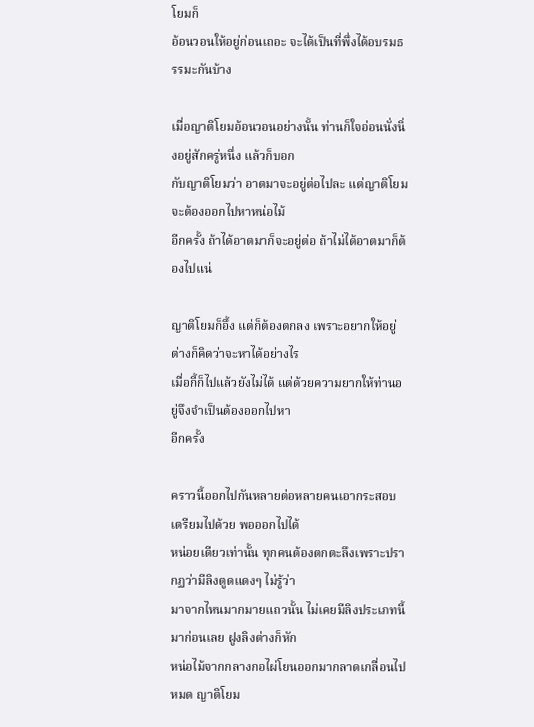โยมก็
อ้อนวอนให้อยู่ก่อนเถอะ จะได้เป็นที่พึ่งได้อบรมธรรมะกันบ้าง

เมื่อญาติโยมอ้อนวอนอย่างนั้น ท่านก็ใจอ่อนนั่งนิ่งอยู่สักครู่หนึ่ง แล้วก็บอก
กับญาติโยมว่า อาตมาจะอยู่ต่อไปละ แต่ญาติโยมจะต้องออกไปหาหน่อไม้
อีกครั้ง ถ้าได้อาตมาก็จะอยู่ต่อ ถ้าไม่ได้อาตมาก็ต้องไปแน่

ญาติโยมก็อึ้ง แต่ก็ต้องตกลง เพราะอยากให้อยู่ ต่างก็คิดว่าจะหาได้อย่างไร
เมื่อกี้ก็ไปแล้วยังไม่ได้ แต่ด้วยความยากให้ท่านอยู่จึงจำเป็นต้องออกไปหา
อีกครั้ง

คราวนี้ออกไปกันหลายต่อหลายคนเอากระสอบเตรียมไปด้วย พอออกไปได้
หน่อยเดียวเท่านั้น ทุกคนต้องตกตะลึงเพราะปรากฏว่ามีลิงตูดแดงๆ ไม่รู้ว่า
มาจากไหนมากมายแถวนั้น ไม่เคยมีลิงประเภทนี้มาก่อนเลย ฝูงลิงต่างก็หัก
หน่อไม้จากกลางกอไผ่โยนออกมากลาดเกลื่อนไปหมด ญาติโยม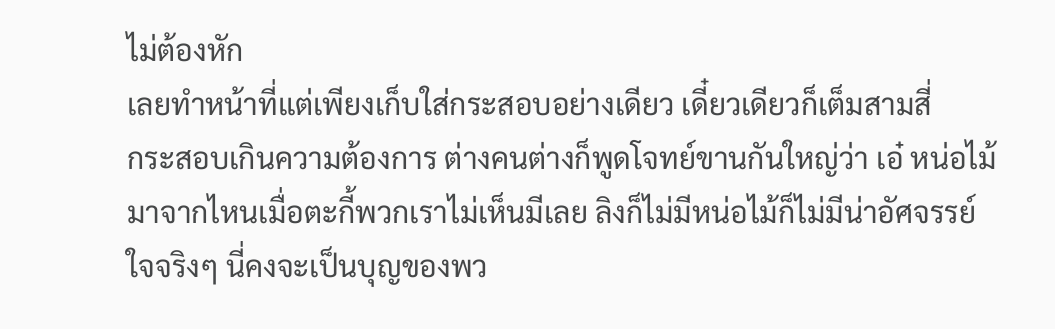ไม่ต้องหัก
เลยทำหน้าที่แต่เพียงเก็บใส่กระสอบอย่างเดียว เดี๋ยวเดียวก็เต็มสามสี่
กระสอบเกินความต้องการ ต่างคนต่างก็พูดโจทย์ขานกันใหญ่ว่า เอ๋ หน่อไม้
มาจากไหนเมื่อตะกี้พวกเราไม่เห็นมีเลย ลิงก็ไม่มีหน่อไม้ก็ไม่มีน่าอัศจรรย์
ใจจริงๆ นี่คงจะเป็นบุญของพว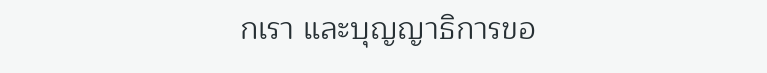กเรา และบุญญาธิการขอ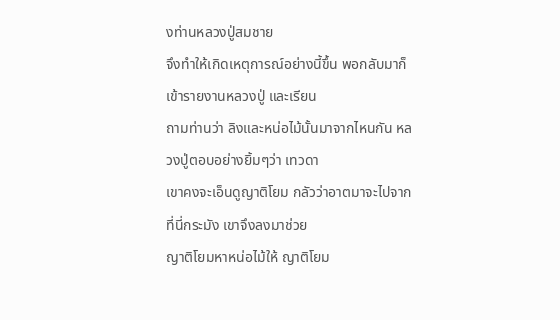งท่านหลวงปู่สมชาย
จึงทำให้เกิดเหตุการณ์อย่างนี้ขึ้น พอกลับมาก็เข้ารายงานหลวงปู่ และเรียน
ถามท่านว่า ลิงและหน่อไม้นั้นมาจากไหนกัน หลวงปู่ตอบอย่างยิ้มๆว่า เทวดา
เขาคงจะเอ็นดูญาติโยม กลัวว่าอาตมาจะไปจากที่นี่กระมัง เขาจึงลงมาช่วย
ญาติโยมหาหน่อไม้ให้ ญาติโยม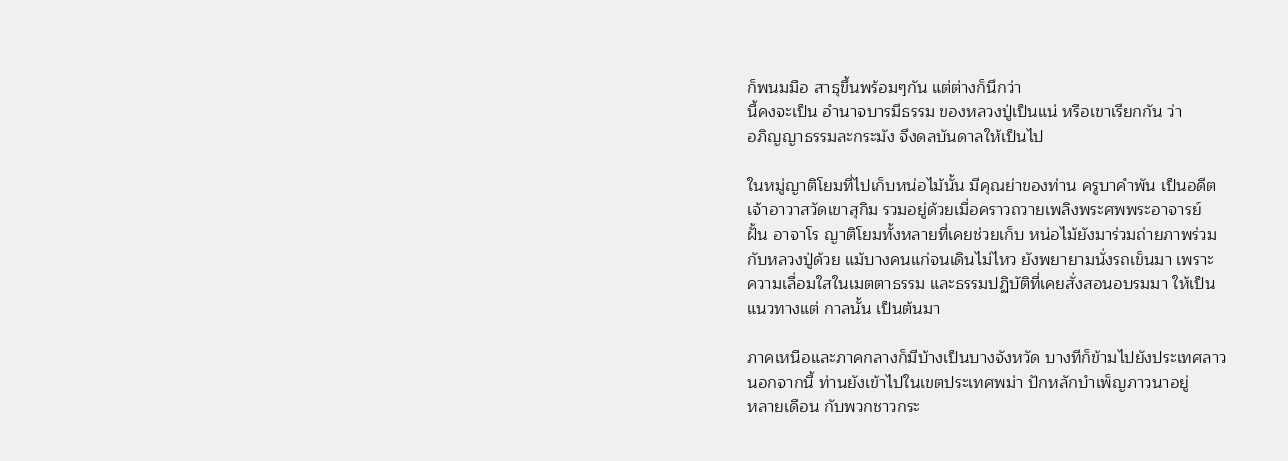ก็พนมมือ สาธุขึ้นพร้อมๆกัน แต่ต่างก็นึกว่า
นี้คงจะเป็น อำนาจบารมีธรรม ของหลวงปู่เป็นแน่ หรือเขาเรียกกัน ว่า
อภิญญาธรรมละกระมัง จึงดลบันดาลให้เป็นไป

ในหมู่ญาติโยมที่ไปเก็บหน่อไม้นั้น มีคุณย่าของท่าน ครูบาคำพัน เป็นอดีต
เจ้าอาวาสวัดเขาสุกิม รวมอยู่ด้วยเมื่อคราวถวายเพลิงพระศพพระอาจารย์
ฝั้น อาจาโร ญาติโยมทั้งหลายที่เคยช่วยเก็บ หน่อไม้ยังมาร่วมถ่ายภาพร่วม
กับหลวงปู่ด้วย แม้บางคนแก่จนเดินไม่ไหว ยังพยายามนั่งรถเข็นมา เพราะ
ความเลื่อมใสในเมตตาธรรม และธรรมปฏิบัติที่เคยสั่งสอนอบรมมา ให้เป็น
แนวทางแต่ กาลนั้น เป็นต้นมา

ภาคเหนือและภาคกลางก็มีบ้างเป็นบางจังหวัด บางทีก็ข้ามไปยังประเทศลาว
นอกจากนี้ ท่านยังเข้าไปในเขตประเทศพม่า ปักหลักบำเพ็ญภาวนาอยู่
หลายเดือน กับพวกชาวกระ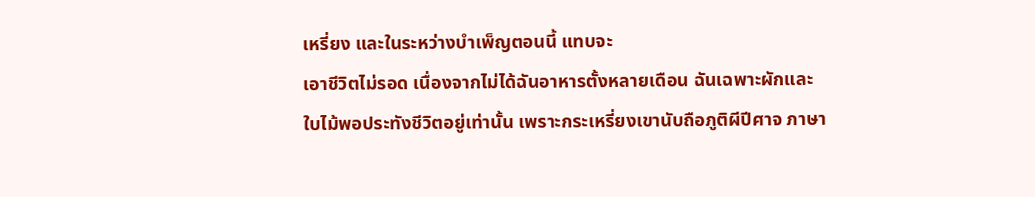เหรี่ยง และในระหว่างบำเพ็ญตอนนี้ แทบจะ
เอาชีวิตไม่รอด เนื่องจากไม่ได้ฉันอาหารตั้งหลายเดือน ฉันเฉพาะผักและ
ใบไม้พอประทังชีวิตอยู่เท่านั้น เพราะกระเหรี่ยงเขานับถือภูติผีปีศาจ ภาษา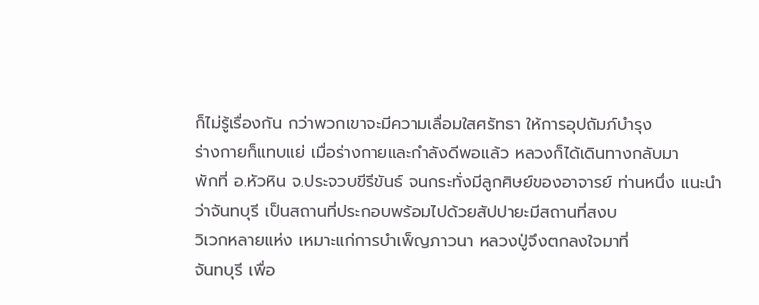ก็ไม่รู้เรื่องกัน กว่าพวกเขาจะมีความเลื่อมใสศรัทธา ให้การอุปถัมภ์บำรุง
ร่างกายก็แทบแย่ เมื่อร่างกายและกำลังดีพอแล้ว หลวงก็ได้เดินทางกลับมา
พักที่ อ.หัวหิน จ.ประจวบขีรีขันธ์ จนกระทั่งมีลูกศิษย์ของอาจารย์ ท่านหนึ่ง แนะนำว่าจันทบุรี เป็นสถานที่ประกอบพร้อมไปด้วยสัปปายะมีสถานที่สงบ
วิเวกหลายแห่ง เหมาะแก่การบำเพ็ญภาวนา หลวงปู่จึงตกลงใจมาที่
จันทบุรี เพื่อ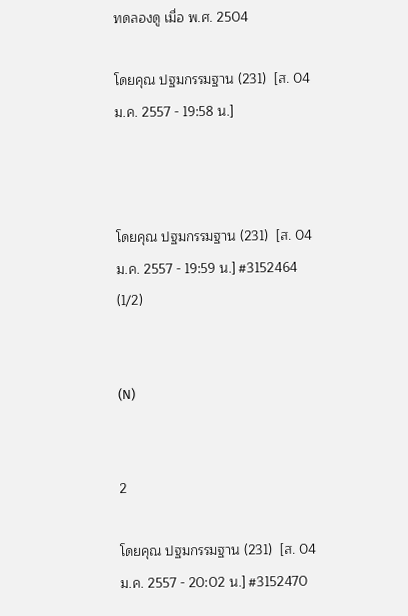ทดลองดู เมื่อ พ.ศ. 2504

โดยคุณ ปฐมกรรมฐาน (231)  [ส. 04 ม.ค. 2557 - 19:58 น.]



โดยคุณ ปฐมกรรมฐาน (231)  [ส. 04 ม.ค. 2557 - 19:59 น.] #3152464 (1/2)


(N)


2

โดยคุณ ปฐมกรรมฐาน (231)  [ส. 04 ม.ค. 2557 - 20:02 น.] #3152470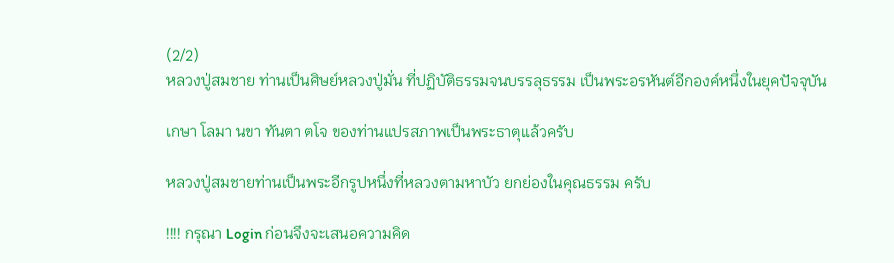(2/2)
หลวงปู่สมชาย ท่านเป็นศิษย์หลวงปู่มั่น ที่ปฏิบัติธรรมจนบรรลุธรรม เป็นพระอรหันต์อีกองค์หนึ่งในยุคปัจจุบัน

เกษา โลมา นขา ทันตา ตโจ ของท่านแปรสภาพเป็นพระธาตุแล้วครับ

หลวงปู่สมชายท่านเป็นพระอีกรูปหนึ่งที่หลวงตามหาบัว ยกย่องในคุณธรรม ครับ

!!!! กรุณา Login ก่อนจึงจะเสนอความคิด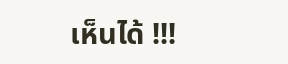เห็นได้ !!!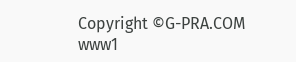Copyright ©G-PRA.COM
www1